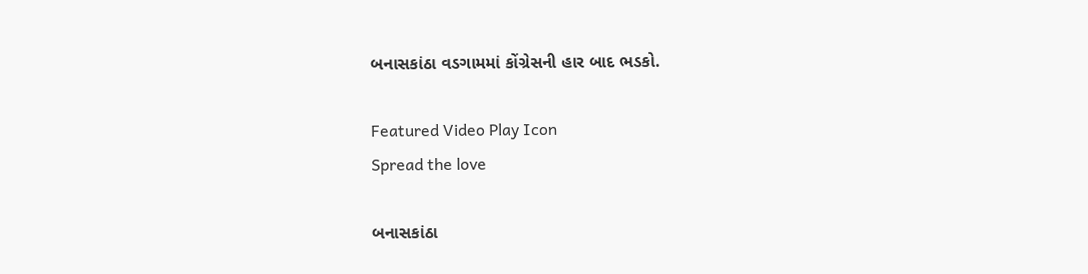બનાસકાંઠા વડગામમાં કોંગ્રેસની હાર બાદ ભડકો.

Featured Video Play Icon
Spread the love

બનાસકાંઠા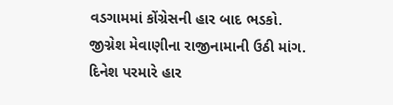વડગામમાં કોંગ્રેસની હાર બાદ ભડકો.
જીગ્નેશ મેવાણીના રાજીનામાની ઉઠી માંગ.
દિનેશ પરમારે હાર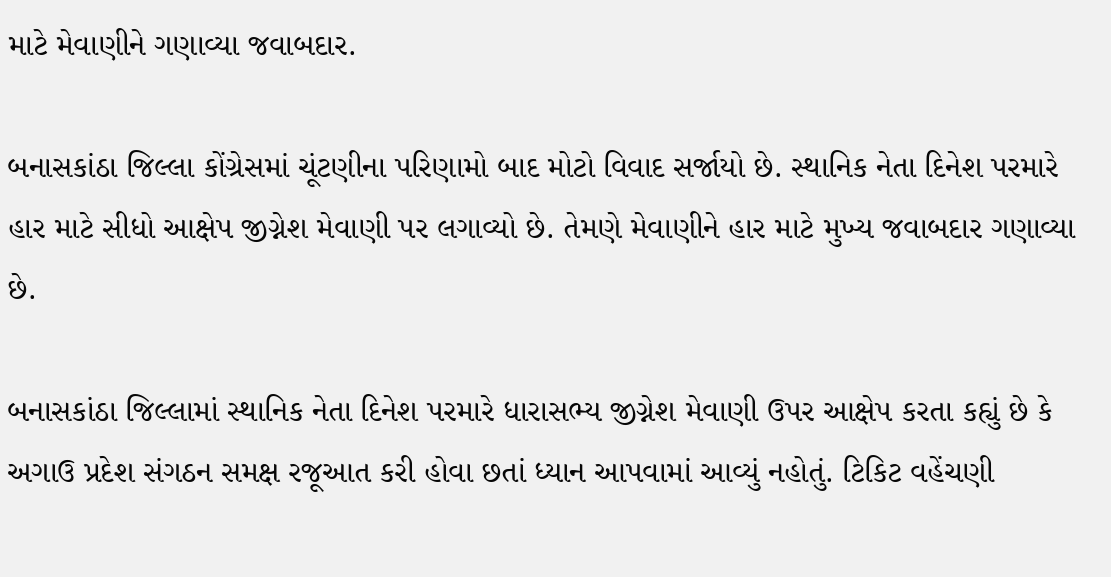માટે મેવાણીને ગણાવ્યા જવાબદાર.

બનાસકાંઠા જિલ્લા કોંગ્રેસમાં ચૂંટણીના પરિણામો બાદ મોટો વિવાદ સર્જાયો છે. સ્થાનિક નેતા દિનેશ પરમારે હાર માટે સીધો આક્ષેપ જીગ્નેશ મેવાણી પર લગાવ્યો છે. તેમણે મેવાણીને હાર માટે મુખ્ય જવાબદાર ગણાવ્યા છે.

બનાસકાંઠા જિલ્લામાં સ્થાનિક નેતા દિનેશ પરમારે ધારાસભ્ય જીગ્નેશ મેવાણી ઉપર આક્ષેપ કરતા કહ્યું છે કે અગાઉ પ્રદેશ સંગઠન સમક્ષ રજૂઆત કરી હોવા છતાં ધ્યાન આપવામાં આવ્યું નહોતું. ટિકિટ વહેંચણી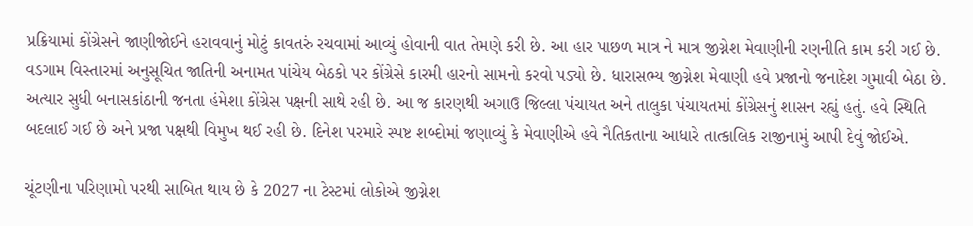પ્રક્રિયામાં કોંગ્રેસને જાણીજોઈને હરાવવાનું મોટું કાવતરું રચવામાં આવ્યું હોવાની વાત તેમણે કરી છે. આ હાર પાછળ માત્ર ને માત્ર જીગ્નેશ મેવાણીની રણનીતિ કામ કરી ગઈ છે. વડગામ વિસ્તારમાં અનુસૂચિત જાતિની અનામત પાંચેય બેઠકો પર કોંગ્રેસે કારમી હારનો સામનો કરવો પડ્યો છે. ધારાસભ્ય જીગ્નેશ મેવાણી હવે પ્રજાનો જનાદેશ ગુમાવી બેઠા છે. અત્યાર સુધી બનાસકાંઠાની જનતા હંમેશા કોંગ્રેસ પક્ષની સાથે રહી છે. આ જ કારણથી અગાઉ જિલ્લા પંચાયત અને તાલુકા પંચાયતમાં કોંગ્રેસનું શાસન રહ્યું હતું. હવે સ્થિતિ બદલાઈ ગઈ છે અને પ્રજા પક્ષથી વિમુખ થઈ રહી છે. દિનેશ પરમારે સ્પષ્ટ શબ્દોમાં જણાવ્યું કે મેવાણીએ હવે નૈતિકતાના આધારે તાત્કાલિક રાજીનામું આપી દેવું જોઈએ.

ચૂંટણીના પરિણામો પરથી સાબિત થાય છે કે 2027 ના ટેસ્ટમાં લોકોએ જીગ્નેશ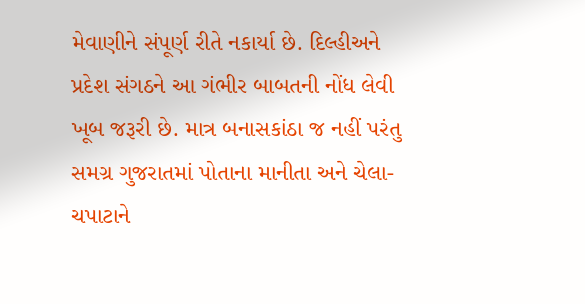મેવાણીને સંપૂર્ણ રીતે નકાર્યા છે. દિલ્હીઅને પ્રદેશ સંગઠને આ ગંભીર બાબતની નોંધ લેવી ખૂબ જરૂરી છે. માત્ર બનાસકાંઠા જ નહીં પરંતુ સમગ્ર ગુજરાતમાં પોતાના માનીતા અને ચેલા-ચપાટાને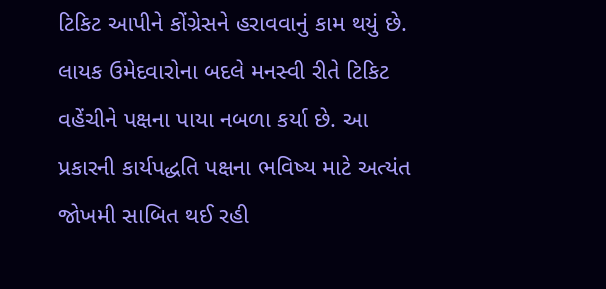ટિકિટ આપીને કોંગ્રેસને હરાવવાનું કામ થયું છે. લાયક ઉમેદવારોના બદલે મનસ્વી રીતે ટિકિટ વહેંચીને પક્ષના પાયા નબળા કર્યા છે. આ પ્રકારની કાર્યપદ્ધતિ પક્ષના ભવિષ્ય માટે અત્યંત જોખમી સાબિત થઈ રહી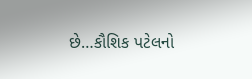છે…કૌશિક પટેલનો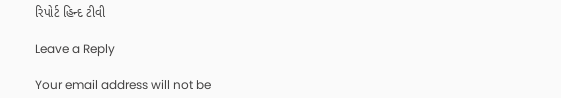રિપોર્ટ હિન્દ ટીવી

Leave a Reply

Your email address will not be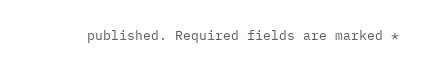published. Required fields are marked *